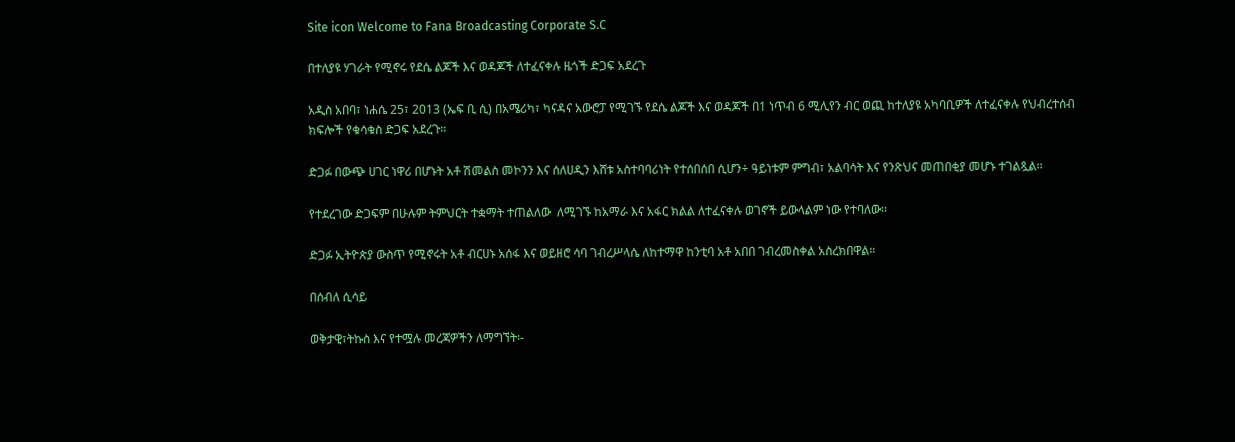Site icon Welcome to Fana Broadcasting Corporate S.C

በተለያዩ ሃገራት የሚኖሩ የደሴ ልጆች እና ወዳጆች ለተፈናቀሉ ዜጎች ድጋፍ አደረጉ

አዲስ አበባ፣ ነሐሴ 25፣ 2013 (ኤፍ ቢ ሲ) በአሜሪካ፣ ካናዳና አውሮፓ የሚገኙ የደሴ ልጆች እና ወዳጆች በ1 ነጥብ 6 ሚሊየን ብር ወጪ ከተለያዩ አካባቢዎች ለተፈናቀሉ የህብረተሰብ ክፍሎች የቁሳቁስ ድጋፍ አደረጉ።

ድጋፉ በውጭ ሀገር ነዋሪ በሆኑት አቶ ሽመልስ መኮንን እና ሰለሀዲን እሸቱ አስተባባሪነት የተሰበሰበ ሲሆን÷ ዓይነቱም ምግብ፣ አልባሳት እና የንጽህና መጠበቂያ መሆኑ ተገልጿል፡፡

የተደረገው ድጋፍም በሁሉም ትምህርት ተቋማት ተጠልለው  ለሚገኙ ከአማራ እና አፋር ክልል ለተፈናቀሉ ወገኖች ይውላልም ነው የተባለው፡፡

ድጋፉ ኢትዮጵያ ውስጥ የሚኖሩት አቶ ብርሀኑ አሰፋ እና ወይዘሮ ሳባ ገብረሥላሴ ለከተማዋ ከንቲባ አቶ አበበ ገብረመስቀል አስረክበዋል።

በሰብለ ሲሳይ

ወቅታዊ፣ትኩስ እና የተሟሉ መረጃዎችን ለማግኘት፡-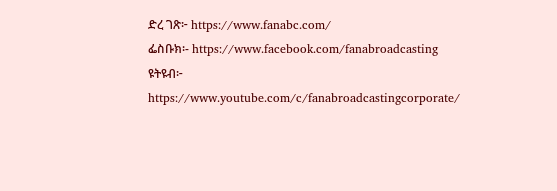ድረ ገጽ፦ https://www.fanabc.com/
ፌስቡክ፡- https://www.facebook.com/fanabroadcasting
ዩትዩብ፦ https://www.youtube.com/c/fanabroadcastingcorporate/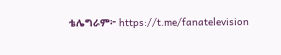ቴሌግራም፦ https://t.me/fanatelevision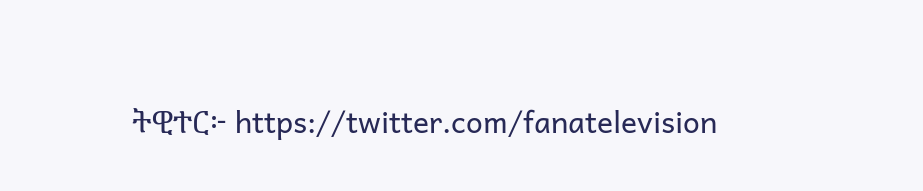ትዊተር፦ https://twitter.com/fanatelevision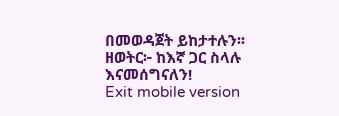በመወዳጀት ይከታተሉን፡፡
ዘወትር፦ ከእኛ ጋር ስላሉ እናመሰግናለን!
Exit mobile version